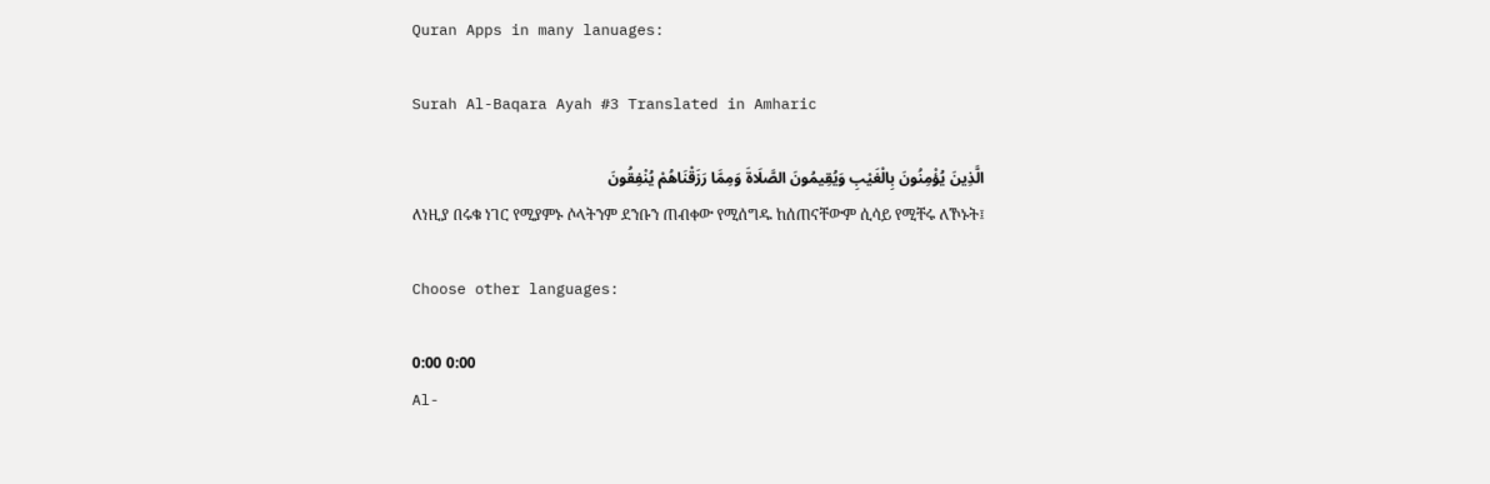Quran Apps in many lanuages:

Surah Al-Baqara Ayah #3 Translated in Amharic

الَّذِينَ يُؤْمِنُونَ بِالْغَيْبِ وَيُقِيمُونَ الصَّلَاةَ وَمِمَّا رَزَقْنَاهُمْ يُنْفِقُونَ
ለነዚያ በሩቁ ነገር የሚያምኑ ሶላትንም ደንቡን ጠብቀው የሚሰግዱ ከሰጠናቸውም ሲሳይ የሚቸሩ ለኾኑት፤

Choose other languages:

0:00 0:00
Al-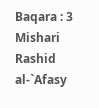Baqara : 3
Mishari Rashid al-`Afasy